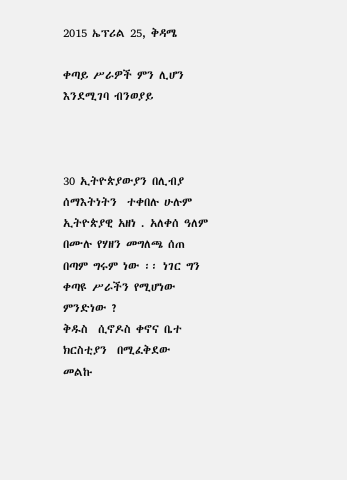2015 ኤፕሪል 25, ቅዳሜ

ቀጣይ ሥራዎች ምን ሊሆን እንደሚገባ ብንወያይ



30 ኢትዮጵያውያን በሊብያ  ሰማእትነትን  ተቀበሉ ሁሉም ኢትዮጵያዊ አዘነ . አለቀሰ ዓለም በሙሉ የሃዘን መግለጫ ሰጠ በጣም ግሩም ነው ፡፡ ነገር ግን ቀጣዩ ሥራችን የሚሆነው ምንድነው ?
ቅዱስ  ሲኖዶስ ቀኖና ቤተ ክርስቲያን  በሚፈቅደው  መልኩ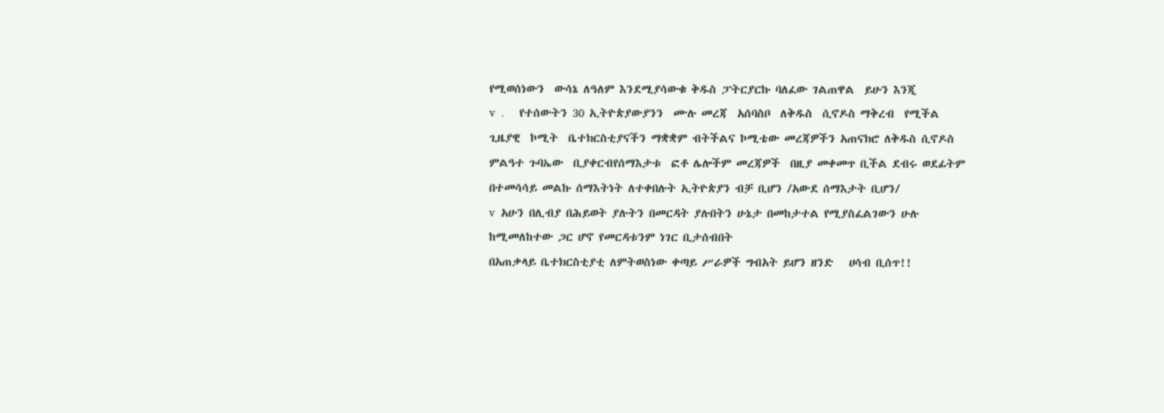የሚወሰነውን  ውሳኔ ለዓለም እንደሚያሳውቁ ቅዱስ ፓትርያርኩ ባለፈው ገልጠዋል  ይሁን እንጂ
v  .     የተሰውትን 30 ኢትዮጵያውያንን  ሙሉ መረጃ  አሰባስቦ  ለቅዱስ  ሲኖዶስ ማቅረብ  የሚችል ጊዜያዊ  ኮሚት  ቤተክርስቲያናችን ማቋቋም ብትችልና ኮሚቴው መረጃዎችን አጠናክሮ ለቅዱስ ሲኖዶስ ምልዓተ ጉባኤው  ቢያቀርብየሰማእታቱ  ፎቶ ሌሎችም መረጃዎች  በዚያ መቀመጥ ቢችል ደብሩ ወደፊትም በተመሳሳይ መልኩ ሰማእትነት ለተቀበሉት ኢትዮጵያን ብቻ ቢሆን /አውደ ሰማእታት ቢሆን/
v  አሁን በሊብያ በሕይወት ያሉትን በመርዳት ያሉበትን ሁኔታ በመከታተል የሚያስፈልገውን ሁሉ ከሚመለከተው ጋር ሆኖ የመርዳቱንም ነገር ቢታሰብበት
በአጠቃላይ ቤተክርስቲያቲ ለምትወስነው ቀጣይ ሥራዎች ግብአት ይሆን ዘንድ   ሀሳብ ቢሰጥ!!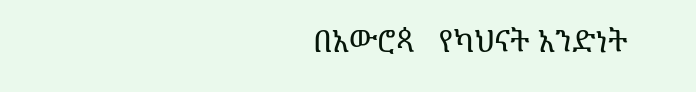በአውሮጳ   የካህናት አንድነት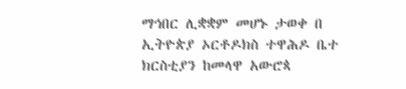ማኅበር ሊቋቋም መሆኑ ታወቀ በ ኢትዮጵያ ኦርቶዶክስ ተዋሕዶ ቤተ ክርስቲያን ከመላዋ አውሮጳ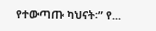የተውጣጡ ካህናት፡” የ...